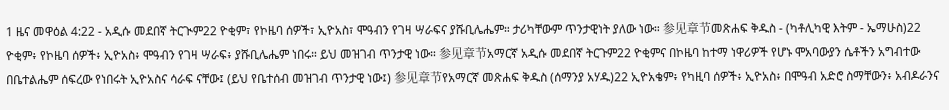1 ዜና መዋዕል 4:22 - አዲሱ መደበኛ ትርጒም22 ዮቂም፣ የኮዜባ ሰዎች፣ ኢዮአስ፣ ሞዓብን የገዛ ሣራፍና ያሹቢሌሔም። ታሪካቸውም ጥንታዊነት ያለው ነው። 参见章节መጽሐፍ ቅዱስ - (ካቶሊካዊ እትም - ኤማሁስ)22 ዮቂም፥ የኮዜባ ሰዎች፥ ኢዮአስ፥ ሞዓብን የገዛ ሣራፍ፥ ያሹቢሌሔም ነበሩ። ይህ መዝገብ ጥንታዊ ነው። 参见章节አማርኛ አዲሱ መደበኛ ትርጉም22 ዮቂምና በኮዜባ ከተማ ነዋሪዎች የሆኑ ሞአባውያን ሴቶችን አግብተው በቤተልሔም ሰፍረው የነበሩት ኢዮአስና ሳራፍ ናቸው፤ (ይህ የቤተሰብ መዝገብ ጥንታዊ ነው፤) 参见章节የአማርኛ መጽሐፍ ቅዱስ (ሰማንያ አሃዱ)22 ኢዮአቄም፥ የካዚባ ሰዎች፥ ኢዮአስ፥ በሞዓብ አድሮ ስማቸውን፥ አብዶራንና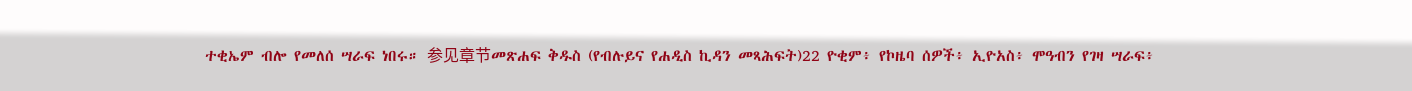ተቂኤም ብሎ የመለሰ ሣራፍ ነበሩ። 参见章节መጽሐፍ ቅዱስ (የብሉይና የሐዲስ ኪዳን መጻሕፍት)22 ዮቂም፥ የኮዜባ ሰዎች፥ ኢዮአስ፥ ሞዓብን የገዛ ሣራፍ፥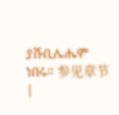ያሹቢሌሔም ነበሩ። 参见章节 |